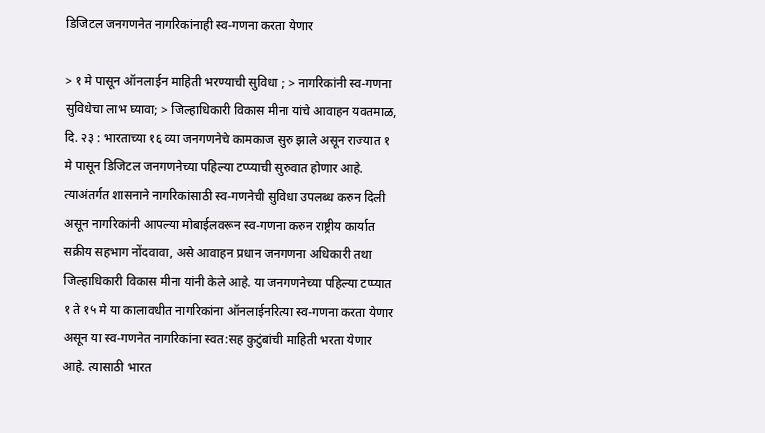डिजिटल जनगणनेत नागरिकांनाही स्व-गणना करता येणार

> १ मे पासून ऑनलाईन माहिती भरण्याची सुविधा ; > नागरिकांनी स्व-गणना सुविधेचा लाभ घ्यावा; > जिल्हाधिकारी विकास मीना यांचे आवाहन यवतमाळ, दि. २३ : भारताच्या १६ व्या जनगणनेचे कामकाज सुरु झाले असून राज्यात १ मे पासून डिजिटल जनगणनेच्या पहिल्या टप्प्याची सुरुवात होणार आहे. त्याअंतर्गत शासनाने नागरिकांसाठी स्व-गणनेची सुविधा उपलब्ध करुन दिली असून नागरिकांनी आपल्या मोबाईलवरून स्व-गणना करुन राष्ट्रीय कार्यात सक्रीय सहभाग नोंदवावा, असे आवाहन प्रधान जनगणना अधिकारी तथा जिल्हाधिकारी विकास मीना यांनी केले आहे. या जनगणनेच्या पहिल्या टप्प्यात १ ते १५ मे या कालावधीत नागरिकांना ऑनलाईनरित्या स्व-गणना करता येणार असून या स्व-गणनेत नागरिकांना स्वत:सह कुटुंबांची माहिती भरता येणार आहे. त्यासाठी भारत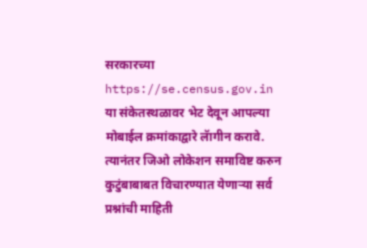सरकारच्या https://se.census.gov.in या संकेतस्थळावर भेट देवून आपल्या मोबाईल क्रमांकाद्वारे लॅागीन करावे. त्यानंतर जिओ लोकेशन समाविष्ट करुन कुटुंबाबाबत विचारण्यात येणाऱ्या सर्व प्रश्नांची माहिती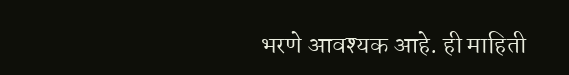भरणे आवश्यक आहे. ही माहिती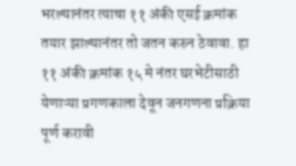भरल्यानंतर त्याचा ११ अंकी एसई क्रमांक तयार झाल्यानंतर तो जतन करुन ठेवावा. हा ११ अंकी क्रमांक १५ मे नंतर घरभेटीसाठी येणाऱ्या प्रगणकाला देवून जनगणना प्रक्रिया पूर्ण करावी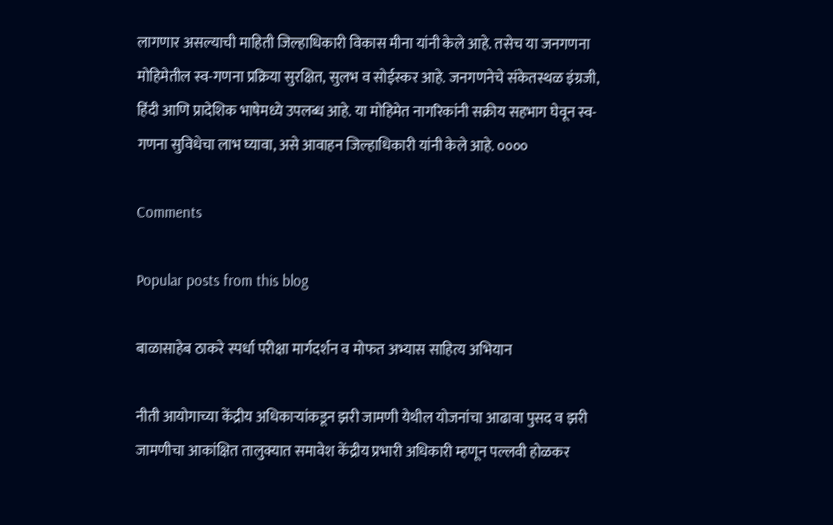लागणार असल्याची माहिती जिल्हाधिकारी विकास मीना यांनी केले आहे. तसेच या जनगणना मोहिमेतील स्व-गणना प्रक्रिया सुरक्षित, सुलभ व सोईस्कर आहे. जनगणनेचे संकेतस्थळ इंग्रजी, हिंदी आणि प्रादेशिक भाषेमध्ये उपलब्ध आहे. या मोहिमेत नागरिकांनी सक्रीय सहभाग घेवून स्व-गणना सुविधेचा लाभ घ्यावा, असे आवाहन जिल्हाधिकारी यांनी केले आहे. ००००

Comments

Popular posts from this blog

बाळासाहेब ठाकरे स्पर्धा परीक्षा मार्गदर्शन व मोफत अभ्यास साहित्य अभियान

नीती आयोगाच्या केंद्रीय अधिकाऱ्यांकडून झरी जामणी येथील योजनांचा आढावा पुसद व झरी जामणीचा आकांक्षित तालुक्यात समावेश केंद्रीय प्रभारी अधिकारी म्हणून पल्लवी होळकर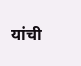यांची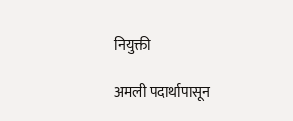नियुक्ती

अमली पदार्थापासून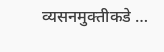व्यसनमुक्तीकडे …